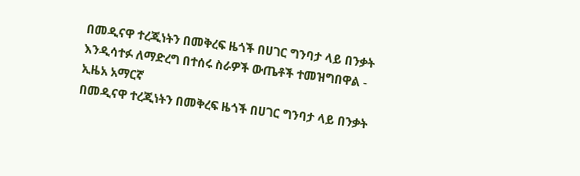በመዲናዋ ተረጂነትን በመቅረፍ ዜጎች በሀገር ግንባታ ላይ በንቃት እንዲሳተፉ ለማድረግ በተሰሩ ስራዎች ውጤቶች ተመዝግበዋል - ኢዜአ አማርኛ
በመዲናዋ ተረጂነትን በመቅረፍ ዜጎች በሀገር ግንባታ ላይ በንቃት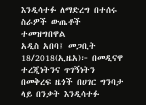እንዲሳተፉ ለማድረግ በተሰሩ ስራዎች ውጤቶች ተመዝግበዋል
አዲስ አበባ፤ መጋቢት 18/2018(ኢዜአ)፦ በመዲናዋ ተረጂነትንና ጥገኝነትን በመቅረፍ ዜጎች በሀገር ግንባታ ላይ በንቃት እንዲሳተፉ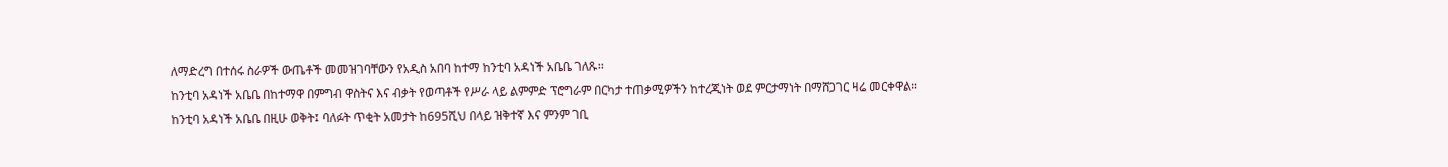ለማድረግ በተሰሩ ስራዎች ውጤቶች መመዝገባቸውን የአዲስ አበባ ከተማ ከንቲባ አዳነች አቤቤ ገለጹ፡፡
ከንቲባ አዳነች አቤቤ በከተማዋ በምግብ ዋስትና እና ብቃት የወጣቶች የሥራ ላይ ልምምድ ፕሮግራም በርካታ ተጠቃሚዎችን ከተረጂነት ወደ ምርታማነት በማሸጋገር ዛሬ መርቀዋል።
ከንቲባ አዳነች አቤቤ በዚሁ ወቅት፤ ባለፉት ጥቂት አመታት ከ695ሺህ በላይ ዝቅተኛ እና ምንም ገቢ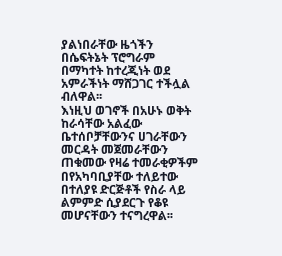ያልነበራቸው ዜጎችን በሴፍትኔት ፕሮግራም በማካተት ከተረጂነት ወደ አምራችነት ማሸጋገር ተችሏል ብለዋል፡፡
እነዚህ ወገኖች በአሁኑ ወቅት ከራሳቸው አልፈው ቤተሰቦቻቸውንና ሀገራቸውን መርዳት መጀመራቸውን ጠቁመው የዛሬ ተመራቂዎችም በየአካባቢያቸው ተለይተው በተለያዩ ድርጅቶች የስራ ላይ ልምምድ ሲያደርጉ የቆዩ መሆናቸውን ተናግረዋል፡፡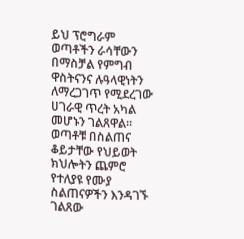ይህ ፕሮግራም ወጣቶችን ራሳቸውን በማስቻል የምግብ ዋስትናንና ሉዓላዊነትን ለማረጋገጥ የሚደረገው ሀገራዊ ጥረት አካል መሆኑን ገልጸዋል።
ወጣቶቹ በስልጠና ቆይታቸው የህይወት ክህሎትን ጨምሮ የተለያዩ የሙያ ስልጠናዎችን እንዳገኙ ገልጸው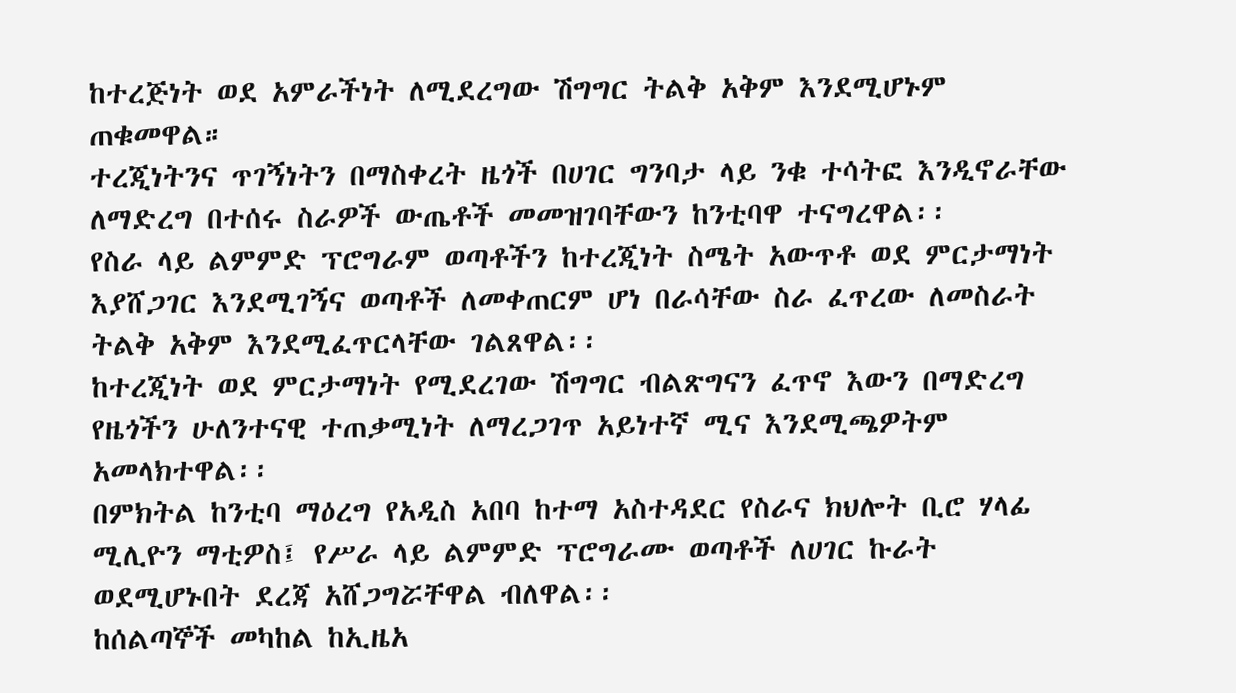ከተረጅነት ወደ አምራችነት ለሚደረግው ሽግግር ትልቅ አቅም እንደሚሆኑም ጠቁመዋል።
ተረጂነትንና ጥገኝነትን በማስቀረት ዜጎች በሀገር ግንባታ ላይ ንቁ ተሳትፎ እንዲኖራቸው ለማድረግ በተሰሩ ስራዎች ውጤቶች መመዝገባቸውን ከንቲባዋ ተናግረዋል፡፡
የስራ ላይ ልምምድ ፕሮግራም ወጣቶችን ከተረጂነት ስሜት አውጥቶ ወደ ምርታማነት እያሸጋገር እንደሚገኝና ወጣቶች ለመቀጠርም ሆነ በራሳቸው ስራ ፈጥረው ለመስራት ትልቅ አቅም እንደሚፈጥርላቸው ገልጸዋል፡፡
ከተረጂነት ወደ ምርታማነት የሚደረገው ሽግግር ብልጽግናን ፈጥኖ እውን በማድረግ የዜጎችን ሁለንተናዊ ተጠቃሚነት ለማረጋገጥ አይነተኛ ሚና እንደሚጫዎትም አመላክተዋል፡፡
በምክትል ከንቲባ ማዕረግ የአዲስ አበባ ከተማ አስተዳደር የስራና ክህሎት ቢሮ ሃላፊ ሚሊዮን ማቲዎስ፤ የሥራ ላይ ልምምድ ፕሮግራሙ ወጣቶች ለሀገር ኩራት ወደሚሆኑበት ደረጃ አሸጋግሯቸዋል ብለዋል፡፡
ከሰልጣኞች መካከል ከኢዜአ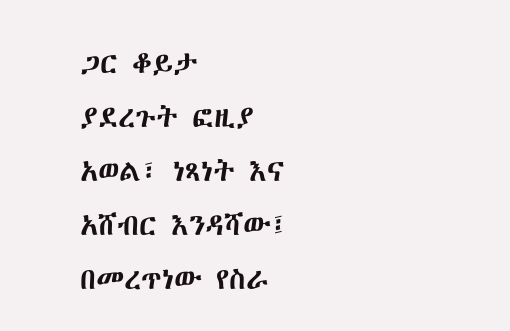ጋር ቆይታ ያደረጉት ፎዚያ አወል፣ ነጻነት እና አሸብር እንዳሻው፤ በመረጥነው የስራ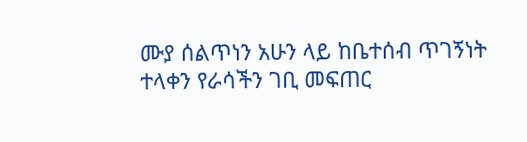ሙያ ሰልጥነን አሁን ላይ ከቤተሰብ ጥገኝነት ተላቀን የራሳችን ገቢ መፍጠር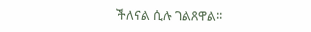ችለናል ሲሉ ገልጸዋል፡፡